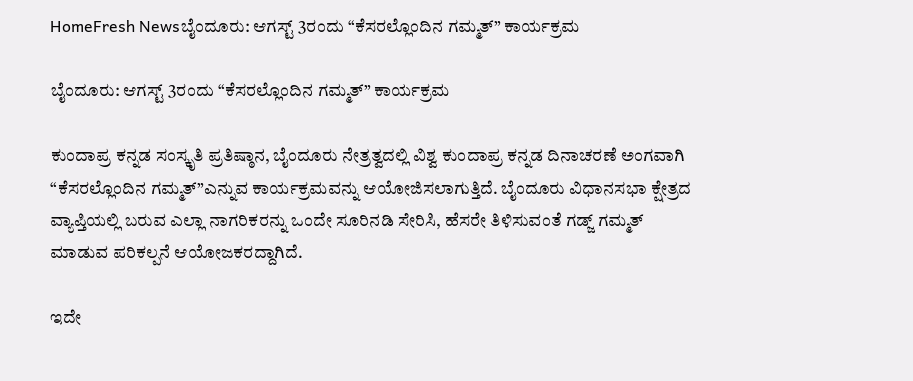HomeFresh Newsಬೈಂದೂರು: ಆಗಸ್ಟ್‌ 3ರಂದು “ಕೆಸರಲ್ಲೊಂದಿನ ಗಮ್ಮತ್‌” ಕಾರ್ಯಕ್ರಮ

ಬೈಂದೂರು: ಆಗಸ್ಟ್‌ 3ರಂದು “ಕೆಸರಲ್ಲೊಂದಿನ ಗಮ್ಮತ್‌” ಕಾರ್ಯಕ್ರಮ

ಕುಂದಾಪ್ರ ಕನ್ನಡ ಸಂಸ್ಕೃತಿ ಪ್ರತಿಷ್ಠಾನ, ಬೈಂದೂರು ನೇತ್ರತ್ವದಲ್ಲಿ ವಿಶ್ವ ಕುಂದಾಪ್ರ ಕನ್ನಡ ದಿನಾಚರಣೆ ಅಂಗವಾಗಿ “ಕೆಸರಲ್ಲೊಂದಿನ ಗಮ್ಮತ್‌”ಎನ್ನುವ ಕಾರ್ಯಕ್ರಮವನ್ನು ಆಯೋಜಿಸಲಾಗುತ್ತಿದೆ. ಬೈಂದೂರು ವಿಧಾನಸಭಾ ಕ್ಷೇತ್ರದ ವ್ಯಾಪ್ತಿಯಲ್ಲಿ ಬರುವ ಎಲ್ಲಾ ನಾಗರಿಕರನ್ನು ಒಂದೇ ಸೂರಿನಡಿ ಸೇರಿಸಿ, ಹೆಸರೇ ತಿಳಿಸುವಂತೆ ಗಡ್ಜ್‌ ಗಮ್ಮತ್‌ ಮಾಡುವ ಪರಿಕಲ್ಪನೆ ಆಯೋಜಕರದ್ದಾಗಿದೆ.

ಇದೇ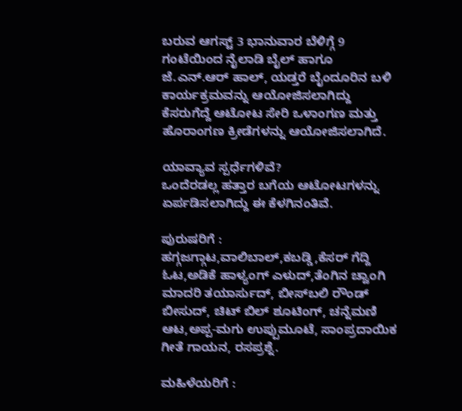ಬರುವ ಆಗಸ್ಟ್‌ 3 ಭಾನುವಾರ ಬೆಳಿಗ್ಗೆ 9 ಗಂಟೆಯಿಂದ ನೈಲಾಡಿ ಬೈಲ್‌ ಹಾಗೂ ಜೆ.ಎನ್.ಆರ್‌ ಹಾಲ್‌, ಯಡ್ತರೆ ಬೈಂದೂರಿನ ಬಳಿ ಕಾರ್ಯಕ್ರಮವನ್ನು ಆಯೋಜಿಸಲಾಗಿದ್ದು ಕೆಸರುಗೆದ್ದೆ ಆಟೋಟ ಸೇರಿ ಒಳಾಂಗಣ ಮತ್ತು ಹೊರಾಂಗಣ ಕ್ರೀಡೆಗಳನ್ನು ಆಯೋಜಿಸಲಾಗಿದೆ.

ಯಾವ್ಯಾವ ಸ್ಪರ್ಧೆಗಳಿವೆ?
ಒಂದೆರಡಲ್ಲ ಹತ್ತಾರ ಬಗೆಯ ಆಟೋಟಗಳನ್ನು ಏರ್ಪಡಿಸಲಾಗಿದ್ದು ಈ ಕೆಳಗಿನಂತಿವೆ.

ಪುರುಷರಿಗೆ :
ಹಗ್ಗಜಗ್ಗಾಟ,ವಾಲಿಬಾಲ್,ಕಬಡ್ಡಿ,ಕೆಸರ್ ಗೆದ್ದಿ ಓಟ,ಅಡಿಕೆ ಹಾಳ್ಯಂಗ್ ಎಳುದ್,ತೆಂಗಿನ ಚ್ವಾಂಗಿ ಮಾದರಿ ತಯಾರ್ಸುದ್, ಬೀಸ್‌ಬಲಿ ರೌಂಡ್ ಬೀಸುದ್, ಚಿಟ್ ಬಿಲ್ ಶೂಟಿಂಗ್, ಚನ್ನೆಮಣಿ ಆಟ,ಅಪ್ಪ-ಮಗು ಉಪ್ಪುಮೂಟೆ, ಸಾಂಪ್ರದಾಯಿಕ ಗೀತೆ ಗಾಯನ, ರಸಪ್ರಶ್ನೆ.

ಮಹಿಳೆಯರಿಗೆ :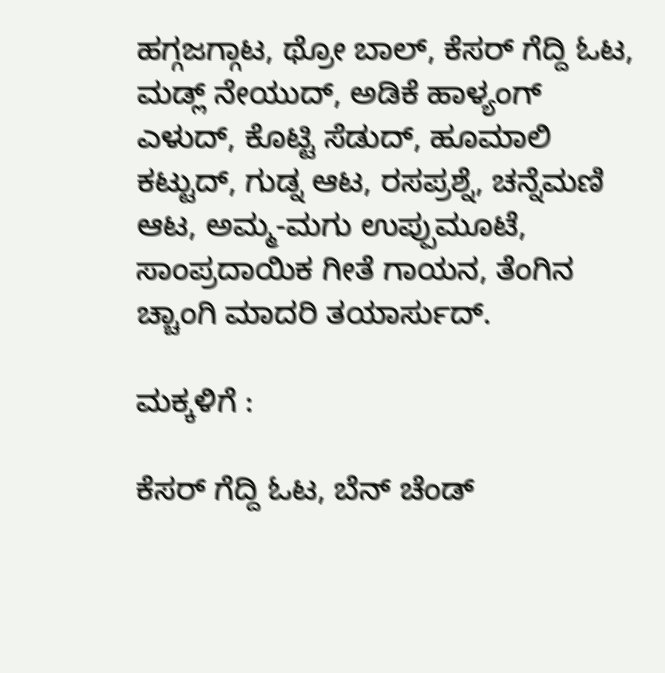ಹಗ್ಗಜಗ್ಗಾಟ, ಥ್ರೋ ಬಾಲ್, ಕೆಸರ್ ಗೆದ್ದಿ ಓಟ, ಮಡ್ಲ್ ನೇಯುದ್, ಅಡಿಕೆ ಹಾಳ್ಯಂಗ್ ಎಳುದ್, ಕೊಟ್ಟಿ ಸೆಡುದ್, ಹೂಮಾಲಿ ಕಟ್ಟುದ್, ಗುಡ್ನ ಆಟ, ರಸಪ್ರಶ್ನೆ, ಚನ್ನೆಮಣಿ ಆಟ, ಅಮ್ಮ-ಮಗು ಉಪ್ಪುಮೂಟೆ, ಸಾಂಪ್ರದಾಯಿಕ ಗೀತೆ ಗಾಯನ, ತೆಂಗಿನ ಚ್ಚಾಂಗಿ ಮಾದರಿ ತಯಾರ್ಸುದ್.

ಮಕ್ಕಳಿಗೆ :

ಕೆಸರ್ ಗೆದ್ದಿ ಓಟ, ಬೆನ್ ಚೆಂಡ್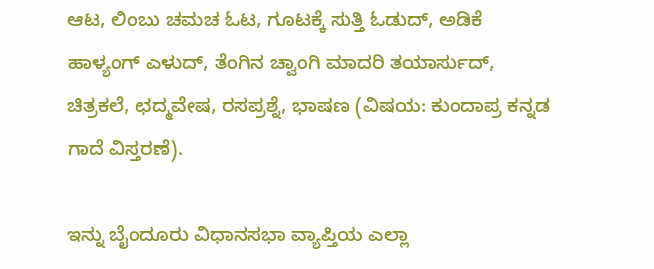ಆಟ, ಲಿಂಬು ಚಮಚ ಓಟ, ಗೂಟಕ್ಕೆ ಸುತ್ತಿ ಓಡುದ್, ಅಡಿಕೆ ಹಾಳ್ಯಂಗ್ ಎಳುದ್, ತೆಂಗಿನ ಚ್ವಾಂಗಿ ಮಾದರಿ ತಯಾರ್ಸುದ್, ಚಿತ್ರಕಲೆ, ಛದ್ಮವೇಷ, ರಸಪ್ರಶ್ನೆ, ಭಾಷಣ (ವಿಷಯ: ಕುಂದಾಪ್ರ ಕನ್ನಡ ಗಾದೆ ವಿಸ್ತರಣೆ).

ಇನ್ನು ಬೈಂದೂರು ವಿಧಾನಸಭಾ ವ್ಯಾಪ್ತಿಯ ಎಲ್ಲಾ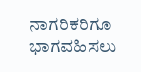ನಾಗರಿಕರಿಗೂ ಭಾಗವಹಿಸಲು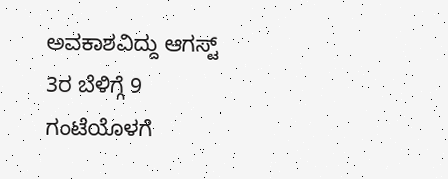ಅವಕಾಶವಿದ್ದು ಆಗಸ್ಟ್‌ 3ರ ಬೆಳಿಗ್ಗೆ 9 ಗಂಟೆಯೊಳಗೆ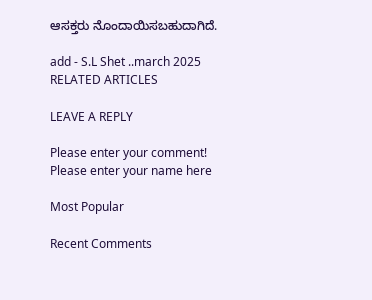ಆಸಕ್ತರು ನೊಂದಾಯಿಸಬಹುದಾಗಿದೆ.

add - S.L Shet ..march 2025
RELATED ARTICLES

LEAVE A REPLY

Please enter your comment!
Please enter your name here

Most Popular

Recent Comments